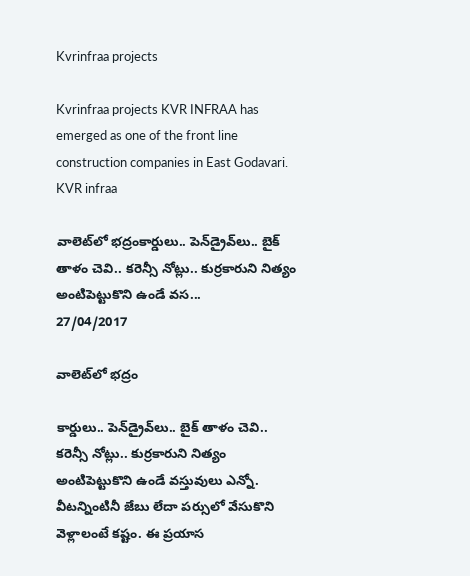Kvrinfraa projects

Kvrinfraa projects KVR INFRAA has emerged as one of the front line construction companies in East Godavari. KVR infraa

వాలెట్‌లో భద్రంకార్డులు.. పెన్‌డ్రైవ్‌లు.. బైక్‌ తాళం చెవి.. కరెన్సీ నోట్లు.. కుర్రకారుని నిత్యం అంటిపెట్టుకొని ఉండే వస...
27/04/2017

వాలెట్‌లో భద్రం

కార్డులు.. పెన్‌డ్రైవ్‌లు.. బైక్‌ తాళం చెవి.. కరెన్సీ నోట్లు.. కుర్రకారుని నిత్యం అంటిపెట్టుకొని ఉండే వస్తువులు ఎన్నో. వీటన్నింటినీ జేబు లేదా పర్సులో వేసుకొని వెళ్లాలంటే కష్టం. ఈ ప్రయాస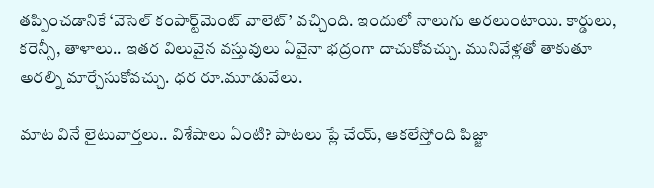తప్పించడానికే ‘వెసెల్‌ కంపార్ట్‌మెంట్‌ వాలెట్‌’ వచ్చింది. ఇందులో నాలుగు అరలుంటాయి. కార్డులు, కరెన్సీ, తాళాలు.. ఇతర విలువైన వస్తువులు ఏవైనా భద్రంగా దాచుకోవచ్చు. మునివేళ్లతో తాకుతూ అరల్ని మార్చేసుకోవచ్చు. ధర రూ.మూడువేలు.

మాట వినే లైటువార్తలు.. విశేషాలు ఏంటి? పాటలు ప్లే చేయ్‌, ఆకలేస్తోంది పిజ్జా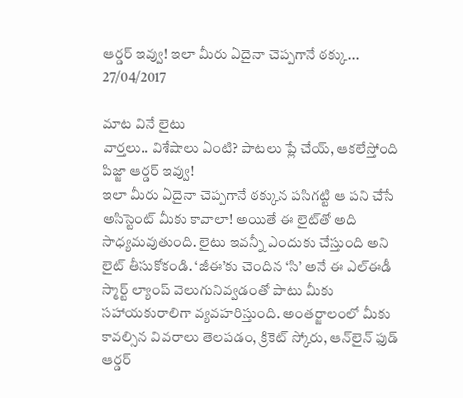ఆర్డర్‌ ఇవ్వు! ఇలా మీరు ఏదైనా చెప్పగానే ఠక్కు...
27/04/2017

మాట వినే లైటు
వార్తలు.. విశేషాలు ఏంటి? పాటలు ప్లే చేయ్‌, ఆకలేస్తోంది పిజ్జా ఆర్డర్‌ ఇవ్వు!
ఇలా మీరు ఏదైనా చెప్పగానే ఠక్కున పసిగట్టి ఆ పని చేసే అసిస్టెంట్‌ మీకు కావాలా! అయితే ఈ లైట్‌తో అది సాధ్యమవుతుంది. లైటు ఇవన్నీ ఎందుకు చేస్తుంది అని లైట్‌ తీసుకోకండి. ‘జీఈ’కు చెందిన ‘సి’ అనే ఈ ఎల్‌ఈడీ స్మార్ట్‌ ల్యాంప్‌ వెలుగునివ్వడంతో పాటు మీకు సహాయకురాలిగా వ్యవహరిస్తుంది. అంతర్జాలంలో మీకు కావల్సిన వివరాలు తెలపడం, క్రికెట్‌ స్కోరు, ఆన్‌లైన్‌ ఫుడ్‌ ఆర్డర్‌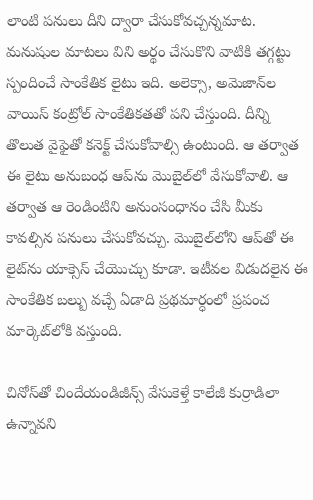లాంటి పనులు దీని ద్వారా చేసుకోవచ్చన్నమాట. మనుషుల మాటలు విని అర్థం చేసుకొని వాటికి తగ్గట్టు స్పందించే సాంకేతిక లైటు ఇది. అలెక్సా, అమెజాన్‌ల వాయిస్‌ కంట్రోల్‌ సాంకేతికతతో పని చేస్తుంది. దీన్ని తొలుత వైఫైతో కనెక్ట్‌ చేసుకోవాల్సి ఉంటుంది. ఆ తర్వాత ఈ లైటు అనుబంధ ఆప్‌ను మొబైల్‌లో వేసుకోవాలి. ఆ తర్వాత ఆ రెండింటిని అనుంసంధానం చేసి మీకు కావల్సిన పనులు చేసుకోవచ్చు. మొబైల్‌లోని ఆప్‌తో ఈ లైట్‌ను యాక్సెస్‌ చేయొచ్చు కూడా. ఇటీవల విడుదలైన ఈ సాంకేతిక బల్బు వచ్చే ఏడాది ప్రథమార్ధంలో ప్రపంచ మార్కెట్‌లోకి వస్తుంది.

చినోస్‌తో చిందేయండిజీన్స్‌ వేసుకెళ్తే కాలేజీ కుర్రాడిలా ఉన్నావని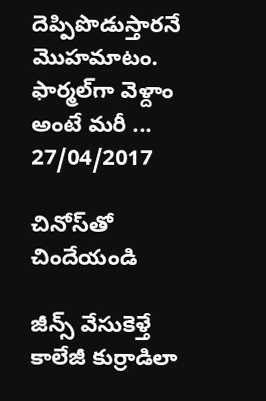దెప్పిపొడుస్తారనే మొహమాటం. ఫార్మల్‌గా వెళ్దాం అంటే మరీ ...
27/04/2017

చినోస్‌తో చిందేయండి

జీన్స్‌ వేసుకెళ్తే కాలేజీ కుర్రాడిలా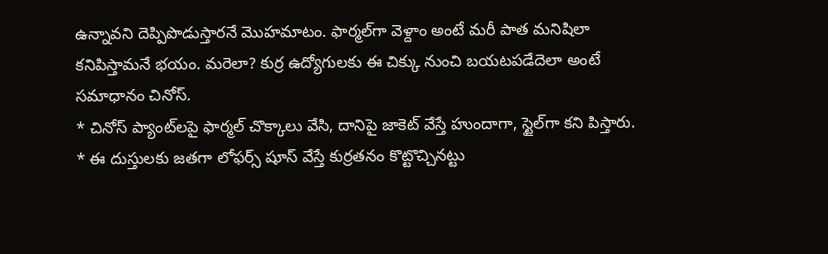ఉన్నావని దెప్పిపొడుస్తారనే మొహమాటం. ఫార్మల్‌గా వెళ్దాం అంటే మరీ పాత మనిషిలా కనిపిస్తామనే భయం. మరెలా? కుర్ర ఉద్యోగులకు ఈ చిక్కు నుంచి బయటపడేదెలా అంటే సమాధానం చినోస్‌.
* చినోస్‌ ప్యాంట్‌లపై ఫార్మల్‌ చొక్కాలు వేసి, దానిపై జాకెట్‌ వేస్తే హుందాగా, స్టైల్‌గా కని పిస్తారు.
* ఈ దుస్తులకు జతగా లోఫర్స్‌ షూస్‌ వేస్తే కుర్రతనం కొట్టొచ్చినట్టు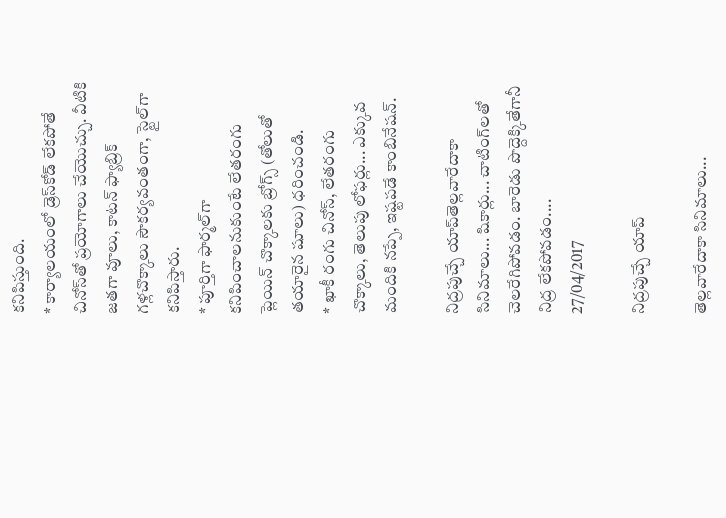కనిపిస్తుంది.
* కార్యాలయంలో డ్రెస్‌కోడ్‌ లేకపోతే చినోస్‌తో ప్రయోగాలు చేయొచ్చు. వీటికి జతగా వూలు, కాటన్‌ ఫ్యాబ్రిక్‌ గళ్లచొక్కాలు సౌకర్యవంతంగా, స్టైల్‌గా కనిపిస్తారు.
* పూర్తిగా ఫార్మల్‌గా కనిపించాలనుకుంటే లేతరంగు ప్లెయిన్‌ చొక్కాలకు బ్రోగ్స్‌ (తోలుతో తయారైన షూలు) ధరించండి.
* ఖాకీ రంగు చినోస్‌, లేతరంగు చొక్కాలు, తెలుపు లోఫర్లు... ఎక్కువ మందికి నప్పే, ఇష్టపడే కాంబినేషన్‌.

నిద్రపుచ్చే యాప్‌తెల్లవారేదాకా సినిమాలు... షికార్లు... చాటింగ్‌లతో చెలరేగిపోవడం. బారెడు పొద్దెక్కితేగానీ నిద్ర లేకపోవడం....
27/04/2017

నిద్రపుచ్చే యాప్‌

తెల్లవారేదాకా సినిమాలు...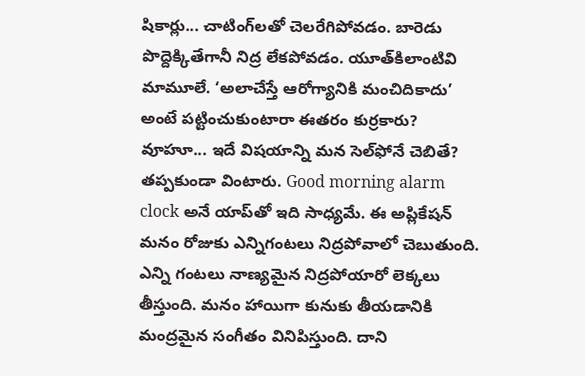షికార్లు... చాటింగ్‌లతో చెలరేగిపోవడం. బారెడు పొద్దెక్కితేగానీ నిద్ర లేకపోవడం. యూత్‌కిలాంటివి మామూలే. ‘అలాచేస్తే ఆరోగ్యానికి మంచిదికాదు’ అంటే పట్టించుకుంటారా ఈతరం కుర్రకారు? వూహూ... ఇదే విషయాన్ని మన సెల్‌ఫోనే చెబితే? తప్పకుండా వింటారు. Good morning alarm clock అనే యాప్‌తో ఇది సాధ్యమే. ఈ అప్లికేషన్‌ మనం రోజుకు ఎన్నిగంటలు నిద్రపోవాలో చెబుతుంది. ఎన్ని గంటలు నాణ్యమైన నిద్రపోయారో లెక్కలు తీస్తుంది. మనం హాయిగా కునుకు తీయడానికి మంద్రమైన సంగీతం వినిపిస్తుంది. దాని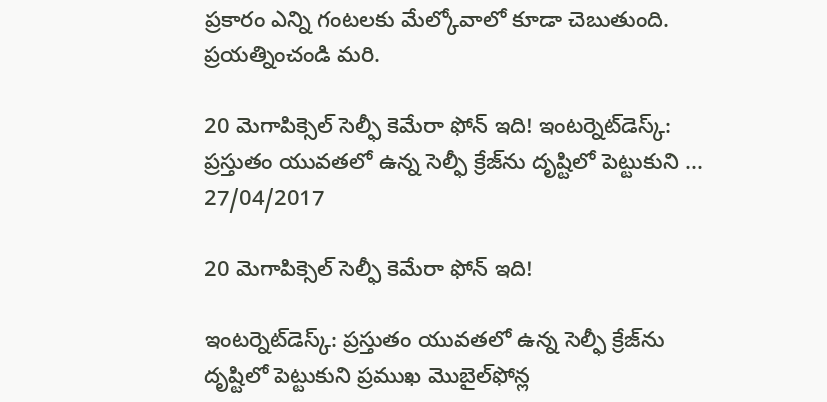ప్రకారం ఎన్ని గంటలకు మేల్కోవాలో కూడా చెబుతుంది. ప్రయత్నించండి మరి.

20 మెగాపిక్సెల్‌ సెల్ఫీ కెమేరా ఫోన్‌ ఇది! ఇంటర్నెట్‌డెస్క్‌: ప్రస్తుతం యువతలో ఉన్న సెల్ఫీ క్రేజ్‌ను దృష్టిలో పెట్టుకుని ...
27/04/2017

20 మెగాపిక్సెల్‌ సెల్ఫీ కెమేరా ఫోన్‌ ఇది!

ఇంటర్నెట్‌డెస్క్‌: ప్రస్తుతం యువతలో ఉన్న సెల్ఫీ క్రేజ్‌ను దృష్టిలో పెట్టుకుని ప్రముఖ మొబైల్‌ఫోన్ల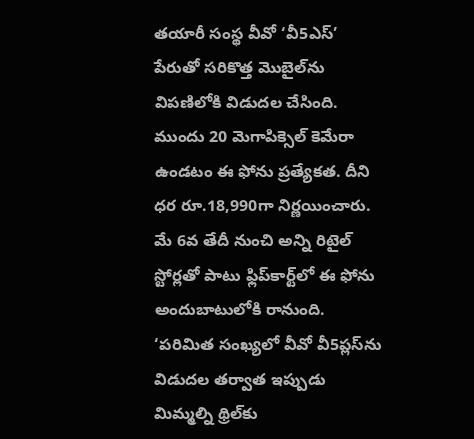తయారీ సంస్థ వీవో ‘వీ5ఎస్‌’ పేరుతో సరికొత్త మొబైల్‌ను విపణిలోకి విడుదల చేసింది. ముందు 20 మెగాపిక్సెల్‌ కెమేరా ఉండటం ఈ ఫోను ప్రత్యేకత. దీని ధర రూ.18,990గా నిర్ణయించారు. మే 6వ తేదీ నుంచి అన్ని రిటైల్‌ స్టోర్లతో పాటు ఫ్లిప్‌కార్ట్‌లో ఈ ఫోను అందుబాటులోకి రానుంది.
‘పరిమిత సంఖ్యలో వీవో వీ5ప్లస్‌ను విడుదల తర్వాత ఇప్పుడు మిమ్మల్ని థ్రిల్‌కు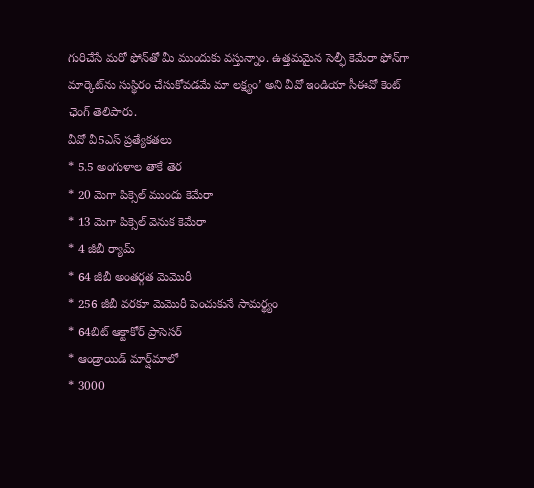గురిచేసే మరో ఫోన్‌తో మీ ముందుకు వస్తున్నాం. ఉత్తమమైన సెల్ఫీ కెమేరా ఫోన్‌గా మార్కెట్‌ను సుస్థిరం చేసుకోవడమే మా లక్ష్యం’ అని వీవో ఇండియా సీఈవో కెంట్‌ ఛెంగ్‌ తెలిపారు.
వీవో వీ5ఎస్‌ ప్రత్యేకతలు
* 5.5 అంగుళాల తాకే తెర
* 20 మెగా పిక్సెల్‌ ముందు కెమేరా
* 13 మెగా పిక్సెల్‌ వెనుక కెమేరా
* 4 జీబీ ర్యామ్‌
* 64 జీబీ అంతర్గత మెమొరీ
* 256 జీబీ వరకూ మెమొరీ పెంచుకునే సామర్థ్యం
* 64బిట్‌ ఆక్టాకోర్‌ ప్రాసెసర్‌
* ఆండ్రాయిడ్‌ మార్ష్‌మాలో
* 3000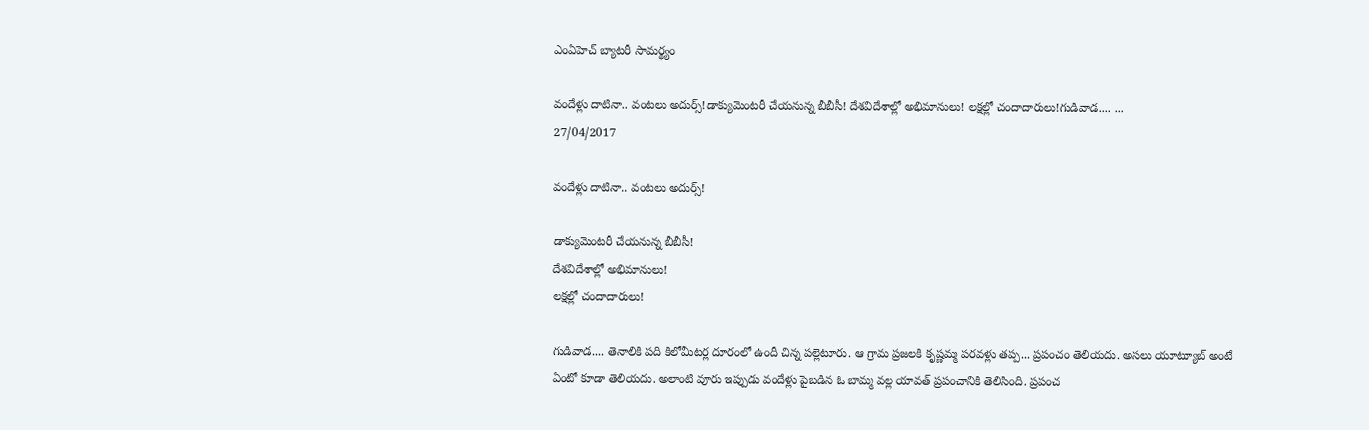ఎంఏహెచ్‌ బ్యాటరీ సామర్థ్యం

వందేళ్లు దాటినా.. వంటలు అదుర్స్‌!డాక్యుమెంటరీ చేయనున్న బీబీసీ! దేశవిదేశాల్లో అభిమానులు! లక్షల్లో చందాదారులు!గుడివాడ.... ...
27/04/2017

వందేళ్లు దాటినా.. వంటలు అదుర్స్‌!

డాక్యుమెంటరీ చేయనున్న బీబీసీ!
దేశవిదేశాల్లో అభిమానులు!
లక్షల్లో చందాదారులు!

గుడివాడ.... తెనాలికి పది కిలోమీటర్ల దూరంలో ఉందీ చిన్న పల్లెటూరు. ఆ గ్రామ ప్రజలకి కృష్ణమ్మ పరవళ్లు తప్ప... ప్రపంచం తెలియదు. అసలు యూట్యూబ్‌ అంటే ఏంటో కూడా తెలియదు. అలాంటి వూరు ఇప్పుడు వందేళ్లు పైబడిన ఓ బామ్మ వల్ల యావత్‌ ప్రపంచానికి తెలిసింది. ప్రపంచ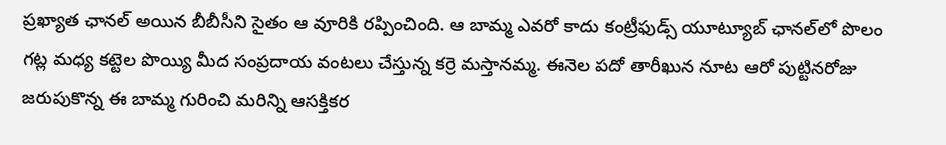ప్రఖ్యాత ఛానల్‌ అయిన బీబీసీని సైతం ఆ వూరికి రప్పించింది. ఆ బామ్మ ఎవరో కాదు కంట్రీఫుడ్స్‌ యూట్యూబ్‌ ఛానల్‌లో పొలం గట్ల మధ్య కట్టెల పొయ్యి మీద సంప్రదాయ వంటలు చేస్తున్న కర్రె మస్తానమ్మ. ఈనెల పదో తారీఖున నూట ఆరో పుట్టినరోజు జరుపుకొన్న ఈ బామ్మ గురించి మరిన్ని ఆసక్తికర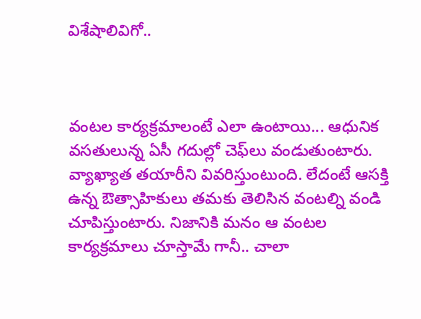విశేషాలివిగో..



వంటల కార్యక్రమాలంటే ఎలా ఉంటాయి... ఆధునిక వసతులున్న ఏసీ గదుల్లో చెఫ్‌లు వండుతుంటారు. వ్యాఖ్యాత తయారీని వివరిస్తుంటుంది. లేదంటే ఆసక్తి ఉన్న ఔత్సాహికులు తమకు తెలిసిన వంటల్ని వండి చూపిస్తుంటారు. నిజానికి మనం ఆ వంటల కార్యక్రమాలు చూస్తామే గానీ.. చాలా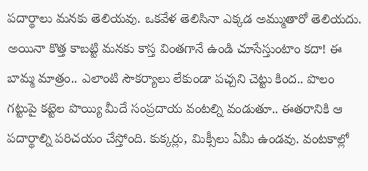పదార్థాలు మనకు తెలియవు. ఒకవేళ తెలిసినా ఎక్కడ అమ్ముతారో తెలియదు. అయినా కొత్త కాబట్టి మనకు కాస్త వింతగానే ఉండి చూసేస్తుంటాం కదా! ఈ బామ్మ మాత్రం.. ఎలాంటి సౌకర్యాలు లేకుండా పచ్చని చెట్టు కింద.. పొలం గట్టుపై కట్టెల పొయ్యి మీదే సంప్రదాయ వంటల్ని వండుతూ.. ఈతరానికి ఆ పదార్థాల్ని పరిచయం చేస్తోంది. కుక్కర్లు, మిక్సీలు ఏమీ ఉండవు. వంటకాల్లో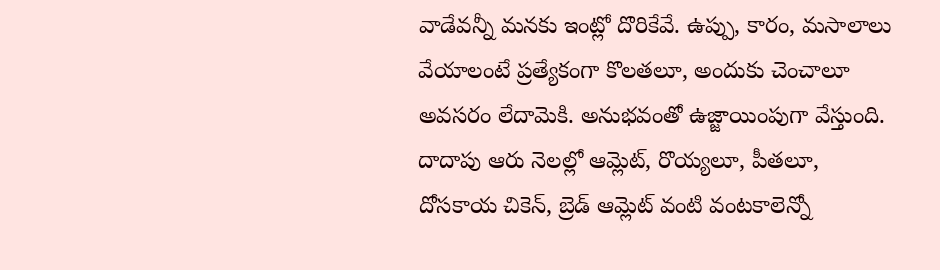వాడేవన్నీ మనకు ఇంట్లో దొరికేవే. ఉప్పు, కారం, మసాలాలు వేయాలంటే ప్రత్యేకంగా కొలతలూ, అందుకు చెంచాలూ అవసరం లేదామెకి. అనుభవంతో ఉజ్జాయింపుగా వేస్తుంది. దాదాపు ఆరు నెలల్లో ఆమ్లెట్‌, రొయ్యలూ, పీతలూ, దోసకాయ చికెన్‌, బ్రెడ్‌ ఆమ్లెట్‌ వంటి వంటకాలెన్నో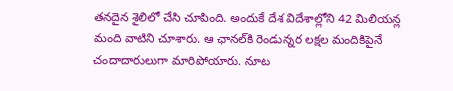తనదైన శైలిలో చేసి చూపింది. అందుకే దేశ విదేశాల్లోని 42 మిలియన్ల మంది వాటిని చూశారు. ఆ ఛానల్‌కి రెండున్నర లక్షల మందికిపైనే చందాదారులుగా మారిపోయారు. నూట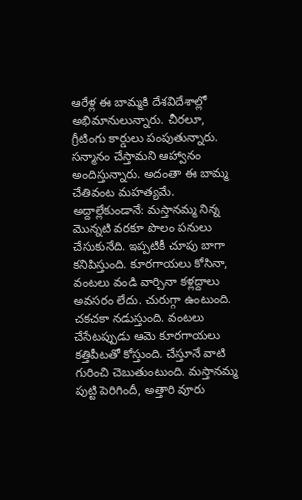ఆరేళ్ల ఈ బామ్మకి దేశవిదేశాల్లో అభిమానులున్నారు. చీరలూ, గ్రీటింగు కార్డులు పంపుతున్నారు. సన్మానం చేస్తామని ఆహ్వానం అందిస్తున్నారు. అదంతా ఈ బామ్మ చేతివంట మహత్యమే.
అద్దాల్లేకుండానే: మస్తానమ్మ నిన్న మొన్నటి వరకూ పొలం పనులు చేసుకునేది. ఇప్పటికీ చూపు బాగా కనిపిస్తుంది. కూరగాయలు కోసినా, వంటలు వండి వార్చినా కళ్లద్దాలు అవసరం లేదు. చురుగ్గా ఉంటుంది. చకచకా నడుస్తుంది. వంటలు చేసేటప్పుడు ఆమె కూరగాయలు కత్తిపీటతో కోస్తుంది. చేస్తూనే వాటి గురించి చెబుతుంటుంది. మస్తానమ్మ పుట్టి పెరిగిందీ, అత్తారి వూరు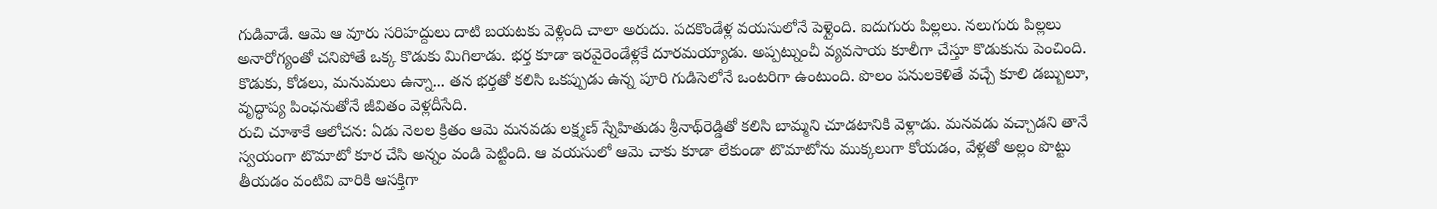గుడివాడే. ఆమె ఆ వూరు సరిహద్దులు దాటి బయటకు వెళ్లింది చాలా అరుదు. పదకొండేళ్ల వయసులోనే పెళ్లైంది. ఐదుగురు పిల్లలు. నలుగురు పిల్లలు అనారోగ్యంతో చనిపోతే ఒక్క కొడుకు మిగిలాడు. భర్త కూడా ఇరవైరెండేళ్లకే దూరమయ్యాడు. అప్పట్నుంచీ వ్యవసాయ కూలీగా చేస్తూ కొడుకును పెంచింది. కొడుకు, కోడలు, మనుమలు ఉన్నా... తన భర్తతో కలిసి ఒకప్పుడు ఉన్న పూరి గుడిసెలోనే ఒంటరిగా ఉంటుంది. పొలం పనులకెళితే వచ్చే కూలి డబ్బులూ, వృద్ధాప్య పింఛనుతోనే జీవితం వెళ్లదీసేది.
రుచి చూశాకే ఆలోచన: ఏడు నెలల క్రితం ఆమె మనవడు లక్ష్మణ్‌ స్నేహితుడు శ్రీనాథ్‌రెడ్డితో కలిసి బామ్మని చూడటానికి వెళ్లాడు. మనవడు వచ్చాడని తానే స్వయంగా టొమాటో కూర చేసి అన్నం వండి పెట్టింది. ఆ వయసులో ఆమె చాకు కూడా లేకుండా టొమాటోను ముక్కలుగా కోయడం, వేళ్లతో అల్లం పొట్టు తీయడం వంటివి వారికి ఆసక్తిగా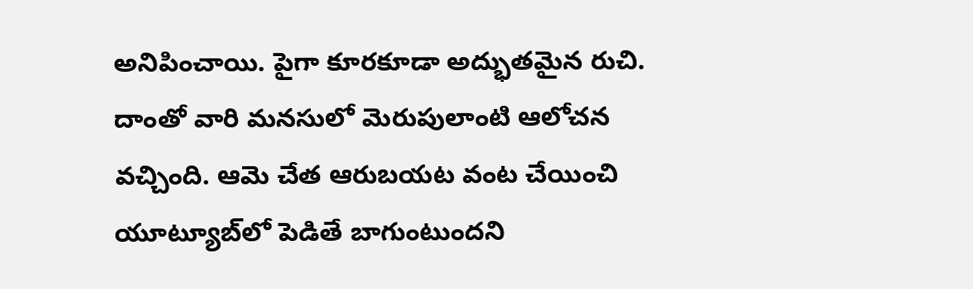అనిపించాయి. పైగా కూరకూడా అద్భుతమైన రుచి. దాంతో వారి మనసులో మెరుపులాంటి ఆలోచన వచ్చింది. ఆమె చేత ఆరుబయట వంట చేయించి యూట్యూబ్‌లో పెడితే బాగుంటుందని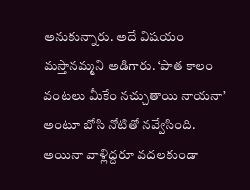అనుకున్నారు. అదే విషయం మస్తానమ్మని అడిగారు. ‘పాత కాలం వంటలు మీకేం నచ్చుతాయి నాయనా’ అంటూ బోసి నోటితో నవ్వేసింది. అయినా వాళ్లిద్దరూ వదలకుండా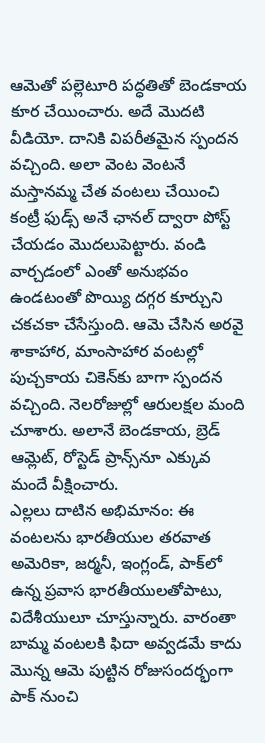ఆమెతో పల్లెటూరి పద్ధతితో బెండకాయ కూర చేయించారు. అదే మొదటి వీడియో. దానికి విపరీతమైన స్పందన వచ్చింది. అలా వెంట వెంటనే మస్తానమ్మ చేత వంటలు చేయించి కంట్రీ ఫుడ్స్‌ అనే ఛానల్‌ ద్వారా పోస్ట్‌ చేయడం మొదలుపెట్టారు. వండి వార్చడంలో ఎంతో అనుభవం ఉండటంతో పొయ్యి దగ్గర కూర్చుని చకచకా చేసేస్తుంది. ఆమె చేసిన అరవై శాకాహార, మాంసాహార వంటల్లో పుచ్చకాయ చికెన్‌కు బాగా స్పందన వచ్చింది. నెలరోజుల్లో ఆరులక్షల మంది చూశారు. అలానే బెండకాయ, బ్రెడ్‌ ఆమ్లెట్‌, రోస్టెడ్‌ ప్రాన్స్‌నూ ఎక్కువ మందే వీక్షించారు.
ఎల్లలు దాటిన అభిమానం: ఈ వంటలను భారతీయుల తరవాత అమెరికా, జర్మనీ, ఇంగ్లండ్‌, పాక్‌లో ఉన్న ప్రవాస భారతీయులతోపాటు, విదేశీయులూ చూస్తున్నారు. వారంతా బామ్మ వంటలకి ఫిదా అవ్వడమే కాదు మొన్న ఆమె పుట్టిన రోజుసందర్భంగా పాక్‌ నుంచి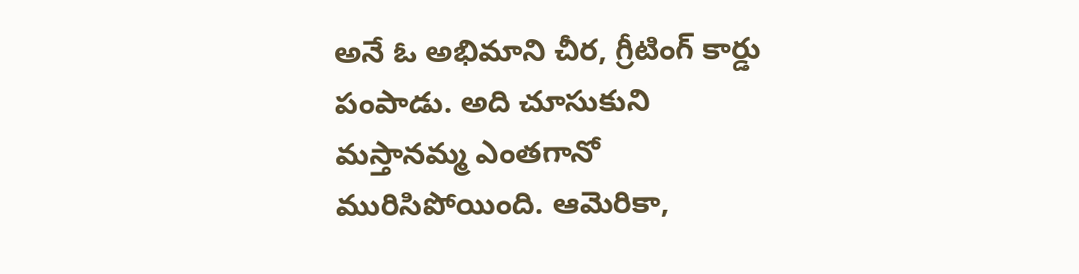అనే ఓ అభిమాని చీర, గ్రీటింగ్‌ కార్డు పంపాడు. అది చూసుకుని మస్తానమ్మ ఎంతగానో మురిసిపోయింది. ఆమెరికా,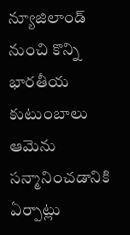న్యూజిలాండ్‌ నుంచి కొన్ని భారతీయ కుటుంబాలు ఆమెను సన్మానించడానికి ఏర్పాట్లు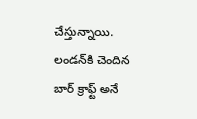చేస్తున్నాయి. లండన్‌కి చెందిన బార్‌ క్రాఫ్ట్‌ అనే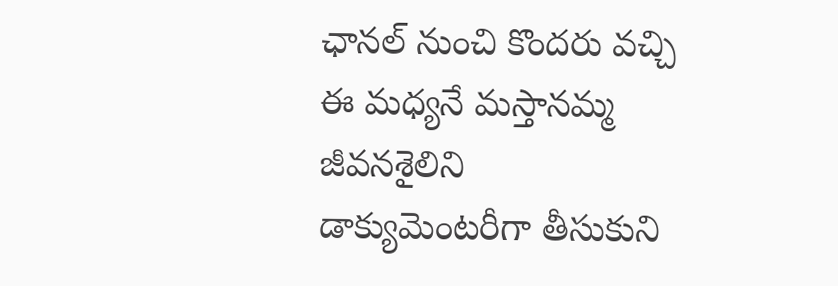ఛానల్‌ నుంచి కొందరు వచ్చి ఈ మధ్యనే మస్తానమ్మ జీవనశైలిని డాక్యుమెంటరీగా తీసుకుని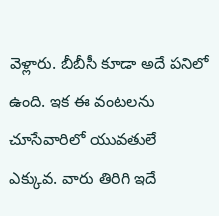వెళ్లారు. బీబీసీ కూడా అదే పనిలో ఉంది. ఇక ఈ వంటలను చూసేవారిలో యువతులే ఎక్కువ. వారు తిరిగి ఇదే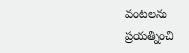వంటలను ప్రయత్నించి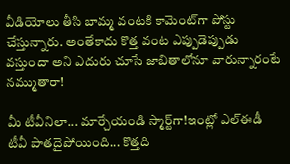వీడియోలు తీసి బామ్మ వంటకి కామెంట్‌గా పోస్టు చేస్తున్నారు. అంతేకాదు కొత్త వంట ఎప్పుడెప్పుడు వస్తుందా అని ఎదురు చూసే జాబితాలోనూ వారున్నారంటే నమ్ముతారా!

మీ టీవీనిలా... మార్చేయండి స్మార్ట్‌గా!ఇంట్లో ఎల్‌ఈడీ టీవీ పాతదైపోయింది... కొత్తది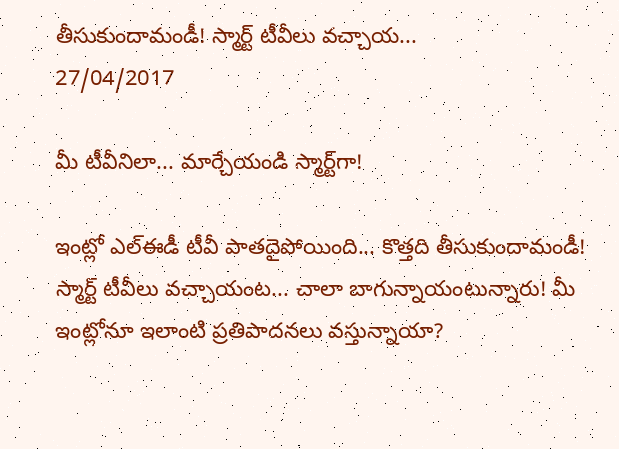తీసుకుందామండీ! స్మార్ట్‌ టీవీలు వచ్చాయ...
27/04/2017

మీ టీవీనిలా... మార్చేయండి స్మార్ట్‌గా!

ఇంట్లో ఎల్‌ఈడీ టీవీ పాతదైపోయింది... కొత్తది తీసుకుందామండీ! స్మార్ట్‌ టీవీలు వచ్చాయంట... చాలా బాగున్నాయంటున్నారు! మీ ఇంట్లోనూ ఇలాంటి ప్రతిపాదనలు వస్తున్నాయా?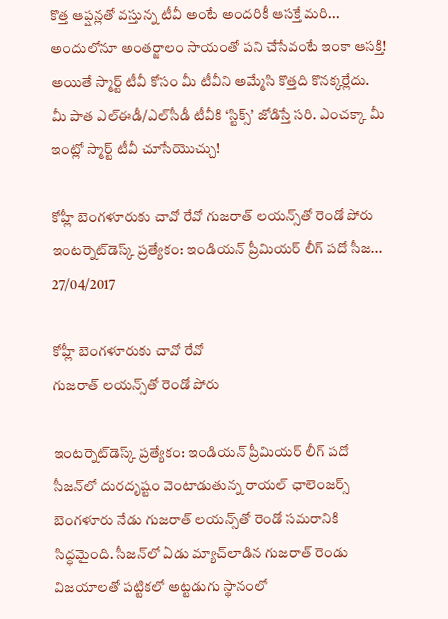కొత్త ఆప్షన్లతో వస్తున్న టీవీ అంటే అందరికీ ఆసక్తే మరి... అందులోనూ అంతర్జాలం సాయంతో పని చేసేవంటే ఇంకా ఆసక్తి! అయితే స్మార్ట్‌ టీవీ కోసం మీ టీవీని అమ్మేసి కొత్తది కొనక్కర్లేదు. మీ పాత ఎల్‌ఈడీ/ఎల్‌సీడీ టీవీకి ‘స్టిక్స్‌’ జోడిస్తే సరి. ఎంచక్కా మీ ఇంట్లో స్మార్ట్‌ టీవీ చూసేయొచ్చు!

కోహ్లీ బెంగళూరుకు చావో రేవో గుజరాత్‌ లయన్స్‌తో రెండో పోరు ఇంటర్నెట్‌డెస్క్‌ ప్రత్యేకం: ఇండియన్‌ ప్రీమియర్‌ లీగ్‌ పదో సీజ...
27/04/2017

కోహ్లీ బెంగళూరుకు చావో రేవో
గుజరాత్‌ లయన్స్‌తో రెండో పోరు

ఇంటర్నెట్‌డెస్క్‌ ప్రత్యేకం: ఇండియన్‌ ప్రీమియర్‌ లీగ్‌ పదో సీజన్‌లో దురదృష్టం వెంటాడుతున్న రాయల్‌ ఛాలెంజర్స్‌ బెంగళూరు నేడు గుజరాత్‌ లయన్స్‌తో రెండో సమరానికి సిద్ధమైంది. సీజన్‌లో ఏడు మ్యాచ్‌లాడిన గుజరాత్‌ రెండు విజయాలతో పట్టికలో అట్టడుగు స్థానంలో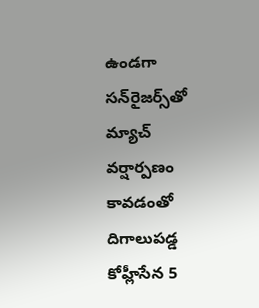ఉండగా సన్‌రైజర్స్‌తో మ్యాచ్‌ వర్షార్పణం కావడంతో దిగాలుపడ్డ కోహ్లీసేన 5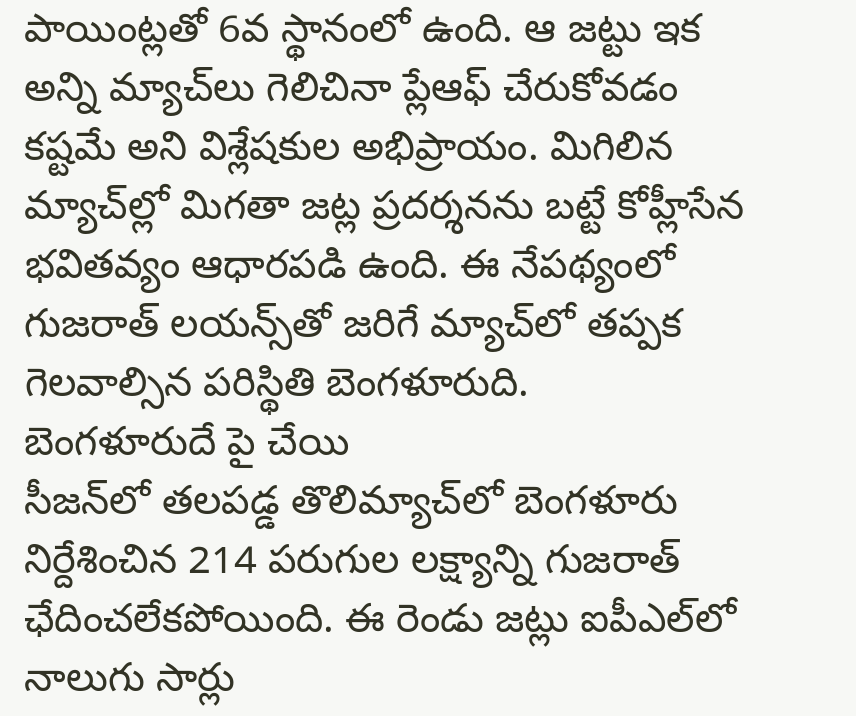పాయింట్లతో 6వ స్థానంలో ఉంది. ఆ జట్టు ఇక అన్ని మ్యాచ్‌లు గెలిచినా ప్లేఆఫ్‌ చేరుకోవడం కష్టమే అని విశ్లేషకుల అభిప్రాయం. మిగిలిన మ్యాచ్‌ల్లో మిగతా జట్ల ప్రదర్శనను బట్టే కోహ్లీసేన భవితవ్యం ఆధారపడి ఉంది. ఈ నేపథ్యంలో గుజరాత్‌ లయన్స్‌తో జరిగే మ్యాచ్‌లో తప్పక గెలవాల్సిన పరిస్థితి బెంగళూరుది.
బెంగళూరుదే పై చేయి
సీజన్‌లో తలపడ్డ తొలిమ్యాచ్‌లో బెంగళూరు నిర్దేశించిన 214 పరుగుల లక్ష్యాన్ని గుజరాత్‌ ఛేదించలేకపోయింది. ఈ రెండు జట్లు ఐపీఎల్‌లో నాలుగు సార్లు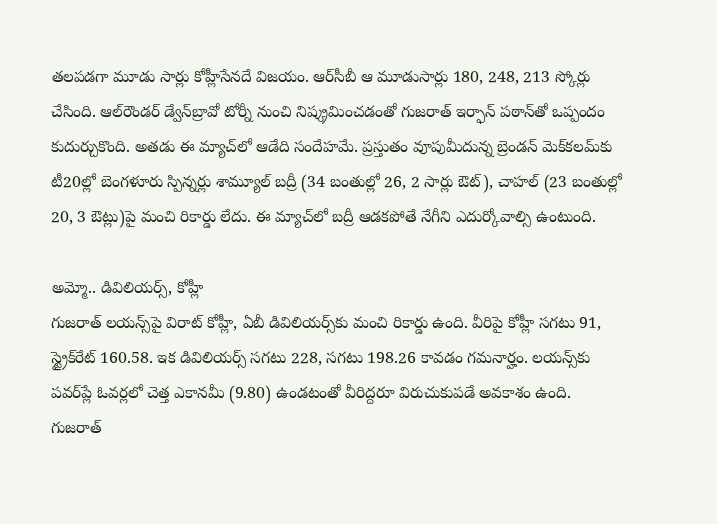తలపడగా మూడు సార్లు కోహ్లీసేనదే విజయం. ఆర్‌సీబీ ఆ మూడుసార్లు 180, 248, 213 స్కోర్లు చేసింది. ఆల్‌రౌండర్‌ డ్వేన్‌బ్రావో టోర్నీ నుంచి నిష్క్రమించడంతో గుజరాత్‌ ఇర్ఫాన్‌ పఠాన్‌తో ఒప్పందం కుదుర్చుకొంది. అతడు ఈ మ్యాచ్‌లో ఆడేది సందేహమే. ప్రస్తుతం వూపుమీదున్న బ్రెండన్‌ మెక్‌కలమ్‌కు టీ20ల్లో బెంగళూరు స్పిన్నర్లు శామ్యూల్‌ బద్రీ (34 బంతుల్లో 26, 2 సార్లు ఔట్‌), చాహల్‌ (23 బంతుల్లో 20, 3 ఔట్లు)పై మంచి రికార్డు లేదు. ఈ మ్యాచ్‌లో బద్రీ ఆడకపోతే నేగీని ఎదుర్కోవాల్సి ఉంటుంది.

అమ్మో.. డివిలియర్స్‌, కోహ్లీ
గుజరాత్‌ లయన్స్‌పై విరాట్‌ కోహ్లీ, ఏబీ డివిలియర్స్‌కు మంచి రికార్డు ఉంది. వీరిపై కోహ్లీ సగటు 91, స్ట్రైక్‌రేట్‌ 160.58. ఇక డివిలియర్స్‌ సగటు 228, సగటు 198.26 కావడం గమనార్హం. లయన్స్‌కు పవర్‌ప్లే ఓవర్లలో చెత్త ఎకానమీ (9.80) ఉండటంతో వీరిద్దరూ విరుచుకుపడే అవకాశం ఉంది. గుజరాత్‌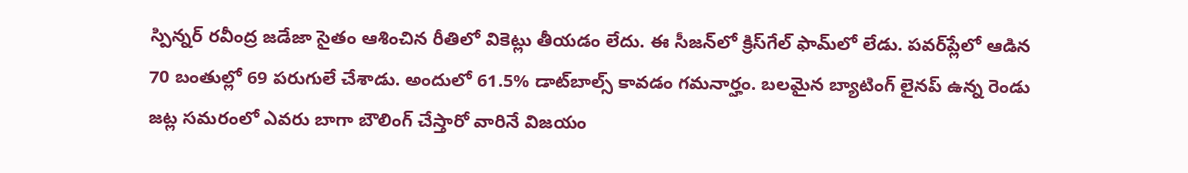స్పిన్నర్‌ రవీంద్ర జడేజా సైతం ఆశించిన రీతిలో వికెట్లు తీయడం లేదు. ఈ సీజన్‌లో క్రిస్‌గేల్‌ ఫామ్‌లో లేడు. పవర్‌ప్లేలో ఆడిన 70 బంతుల్లో 69 పరుగులే చేశాడు. అందులో 61.5% డాట్‌బాల్స్‌ కావడం గమనార్హం. బలమైన బ్యాటింగ్‌ లైనప్‌ ఉన్న రెండు జట్ల సమరంలో ఎవరు బాగా బౌలింగ్‌ చేస్తారో వారినే విజయం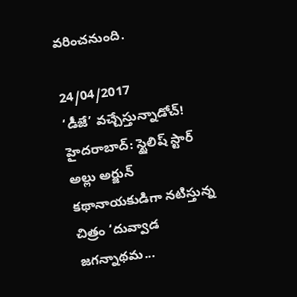వరించనుంది.

24/04/2017
‘డీజే’ వచ్చేస్తున్నాడోచ్‌! హైదరాబాద్‌: స్టైలిష్‌ స్టార్‌ అల్లు అర్జున్‌ కథానాయకుడిగా నటిస్తున్న చిత్రం ‘దువ్వాడ జగన్నాథమ...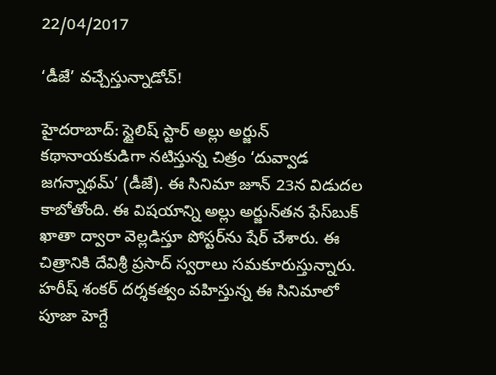22/04/2017

‘డీజే’ వచ్చేస్తున్నాడోచ్‌!

హైదరాబాద్‌: స్టైలిష్‌ స్టార్‌ అల్లు అర్జున్‌ కథానాయకుడిగా నటిస్తున్న చిత్రం ‘దువ్వాడ జగన్నాథమ్‌’ (డీజే). ఈ సినిమా జూన్‌ 23న విడుదల కాబోతోంది. ఈ విషయాన్ని అల్లు అర్జున్‌తన ఫేస్‌బుక్‌ ఖాతా ద్వారా వెల్లడిస్తూ పోస్టర్‌ను షేర్‌ చేశారు. ఈ చిత్రానికి దేవిశ్రీ ప్రసాద్‌ స్వరాలు సమకూరుస్తున్నారు. హరీష్‌ శంకర్‌ దర్శకత్వం వహిస్తున్న ఈ సినిమాలో పూజా హెగ్దే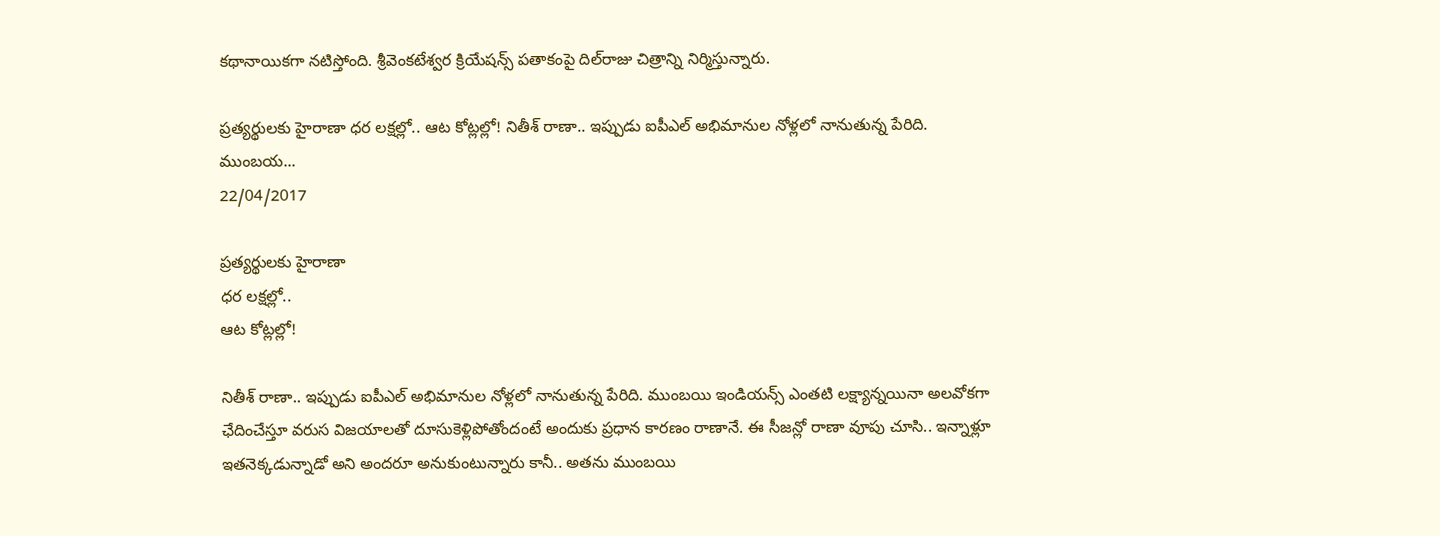కథానాయికగా నటిస్తోంది. శ్రీవెంకటేశ్వర క్రియేషన్స్‌ పతాకంపై దిల్‌రాజు చిత్రాన్ని నిర్మిస్తున్నారు.

ప్రత్యర్థులకు హైరాణా ధర లక్షల్లో.. ఆట కోట్లల్లో! నితీశ్‌ రాణా.. ఇప్పుడు ఐపీఎల్‌ అభిమానుల నోళ్లలో నానుతున్న పేరిది. ముంబయ...
22/04/2017

ప్రత్యర్థులకు హైరాణా
ధర లక్షల్లో..
ఆట కోట్లల్లో!

నితీశ్‌ రాణా.. ఇప్పుడు ఐపీఎల్‌ అభిమానుల నోళ్లలో నానుతున్న పేరిది. ముంబయి ఇండియన్స్‌ ఎంతటి లక్ష్యాన్నయినా అలవోకగా ఛేదించేస్తూ వరుస విజయాలతో దూసుకెళ్లిపోతోందంటే అందుకు ప్రధాన కారణం రాణానే. ఈ సీజన్లో రాణా వూపు చూసి.. ఇన్నాళ్లూ ఇతనెక్కడున్నాడో అని అందరూ అనుకుంటున్నారు కానీ.. అతను ముంబయి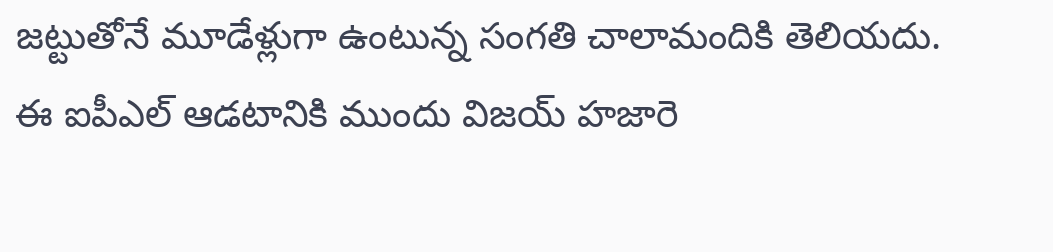జట్టుతోనే మూడేళ్లుగా ఉంటున్న సంగతి చాలామందికి తెలియదు. ఈ ఐపీఎల్‌ ఆడటానికి ముందు విజయ్‌ హజారె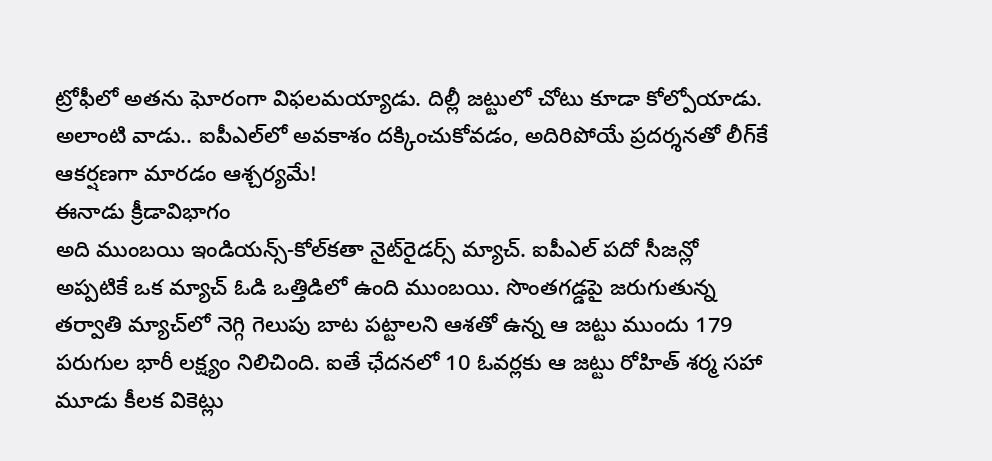ట్రోఫీలో అతను ఘోరంగా విఫలమయ్యాడు. దిల్లీ జట్టులో చోటు కూడా కోల్పోయాడు. అలాంటి వాడు.. ఐపీఎల్‌లో అవకాశం దక్కించుకోవడం, అదిరిపోయే ప్రదర్శనతో లీగ్‌కే ఆకర్షణగా మారడం ఆశ్చర్యమే!
ఈనాడు క్రీడావిభాగం
అది ముంబయి ఇండియన్స్‌-కోల్‌కతా నైట్‌రైడర్స్‌ మ్యాచ్‌. ఐపీఎల్‌ పదో సీజన్లో అప్పటికే ఒక మ్యాచ్‌ ఓడి ఒత్తిడిలో ఉంది ముంబయి. సొంతగడ్డపై జరుగుతున్న తర్వాతి మ్యాచ్‌లో నెగ్గి గెలుపు బాట పట్టాలని ఆశతో ఉన్న ఆ జట్టు ముందు 179 పరుగుల భారీ లక్ష్యం నిలిచింది. ఐతే ఛేదనలో 10 ఓవర్లకు ఆ జట్టు రోహిత్‌ శర్మ సహా మూడు కీలక వికెట్లు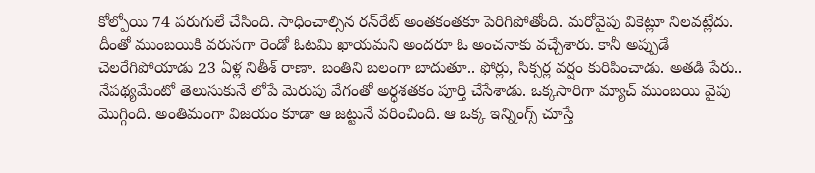కోల్పోయి 74 పరుగులే చేసింది. సాధించాల్సిన రన్‌రేట్‌ అంతకంతకూ పెరిగిపోతోంది. మరోవైపు వికెట్లూ నిలవట్లేదు. దీంతో ముంబయికి వరుసగా రెండో ఓటమి ఖాయమని అందరూ ఓ అంచనాకు వచ్చేశారు. కానీ అప్పుడే చెలరేగిపోయాడు 23 ఏళ్ల నితీశ్‌ రాణా. బంతిని బలంగా బాదుతూ.. ఫోర్లు, సిక్సర్ల వర్షం కురిపించాడు. అతడి పేరు.. నేపథ్యమేంటో తెలుసుకునే లోపే మెరుపు వేగంతో అర్ధశతకం పూర్తి చేసేశాడు. ఒక్కసారిగా మ్యాచ్‌ ముంబయి వైపు మొగ్గింది. అంతిమంగా విజయం కూడా ఆ జట్టునే వరించింది. ఆ ఒక్క ఇన్నింగ్స్‌ చూస్తే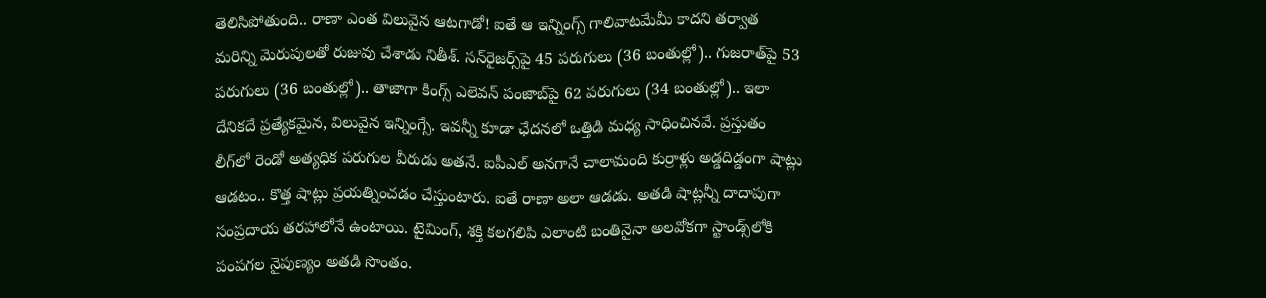తెలిసిపోతుంది.. రాణా ఎంత విలువైన ఆటగాడో! ఐతే ఆ ఇన్నింగ్స్‌ గాలివాటమేమీ కాదని తర్వాత మరిన్ని మెరుపులతో రుజువు చేశాడు నితీశ్‌. సన్‌రైజర్స్‌పై 45 పరుగులు (36 బంతుల్లో).. గుజరాత్‌పై 53 పరుగులు (36 బంతుల్లో).. తాజాగా కింగ్స్‌ ఎలెవన్‌ పంజాబ్‌పై 62 పరుగులు (34 బంతుల్లో).. ఇలా దేనికదే ప్రత్యేకమైన, విలువైన ఇన్నింగ్సే. ఇవన్నీ కూడా ఛేదనలో ఒత్తిడి మధ్య సాధించినవే. ప్రస్తుతం లీగ్‌లో రెండో అత్యధిక పరుగుల వీరుడు అతనే. ఐపీఎల్‌ అనగానే చాలామంది కుర్రాళ్లు అడ్డదిడ్డంగా షాట్లు ఆడటం.. కొత్త షాట్లు ప్రయత్నించడం చేస్తుంటారు. ఐతే రాణా అలా ఆడడు. అతడి షాట్లన్నీ దాదాపుగా సంప్రదాయ తరహాలోనే ఉంటాయి. టైమింగ్‌, శక్తి కలగలిపి ఎలాంటి బంతినైనా అలవోకగా స్టాండ్స్‌లోకి పంపగల నైపుణ్యం అతడి సొంతం.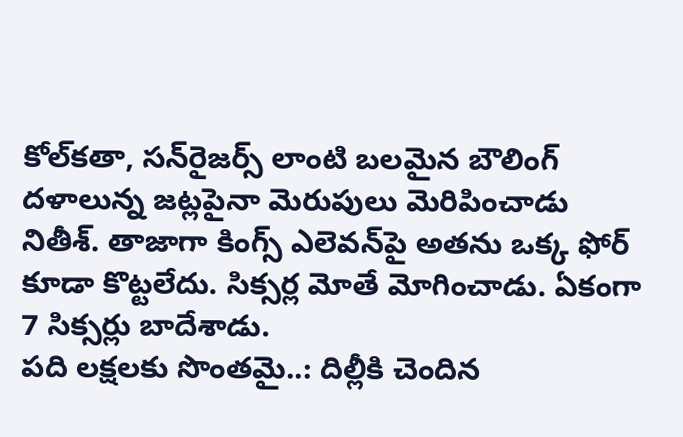కోల్‌కతా, సన్‌రైజర్స్‌ లాంటి బలమైన బౌలింగ్‌ దళాలున్న జట్లపైనా మెరుపులు మెరిపించాడు నితీశ్‌. తాజాగా కింగ్స్‌ ఎలెవన్‌పై అతను ఒక్క ఫోర్‌ కూడా కొట్టలేదు. సిక్సర్ల మోతే మోగించాడు. ఏకంగా 7 సిక్సర్లు బాదేశాడు.
పది లక్షలకు సొంతమై..: దిల్లీకి చెందిన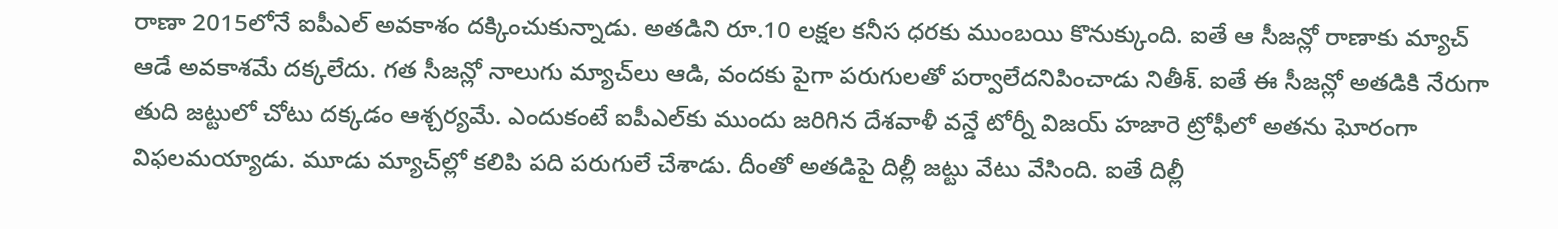రాణా 2015లోనే ఐపీఎల్‌ అవకాశం దక్కించుకున్నాడు. అతడిని రూ.10 లక్షల కనీస ధరకు ముంబయి కొనుక్కుంది. ఐతే ఆ సీజన్లో రాణాకు మ్యాచ్‌ ఆడే అవకాశమే దక్కలేదు. గత సీజన్లో నాలుగు మ్యాచ్‌లు ఆడి, వందకు పైగా పరుగులతో పర్వాలేదనిపించాడు నితీశ్‌. ఐతే ఈ సీజన్లో అతడికి నేరుగా తుది జట్టులో చోటు దక్కడం ఆశ్చర్యమే. ఎందుకంటే ఐపీఎల్‌కు ముందు జరిగిన దేశవాళీ వన్డే టోర్నీ విజయ్‌ హజారె ట్రోఫీలో అతను ఘోరంగా విఫలమయ్యాడు. మూడు మ్యాచ్‌ల్లో కలిపి పది పరుగులే చేశాడు. దీంతో అతడిపై దిల్లీ జట్టు వేటు వేసింది. ఐతే దిల్లీ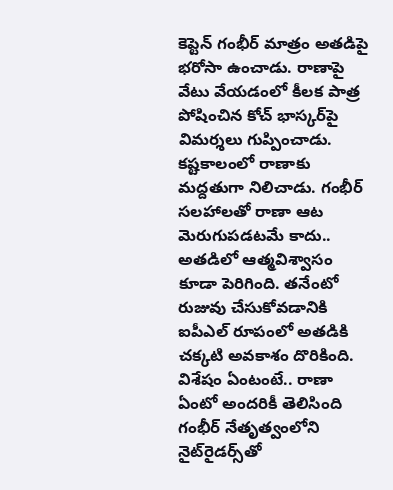కెప్టెన్‌ గంభీర్‌ మాత్రం అతడిపై భరోసా ఉంచాడు. రాణాపై వేటు వేయడంలో కీలక పాత్ర పోషించిన కోచ్‌ భాస్కర్‌పై విమర్శలు గుప్పించాడు. కష్టకాలంలో రాణాకు మద్దతుగా నిలిచాడు. గంభీర్‌ సలహాలతో రాణా ఆట మెరుగుపడటమే కాదు.. అతడిలో ఆత్మవిశ్వాసం కూడా పెరిగింది. తనేంటో రుజువు చేసుకోవడానికి ఐపీఎల్‌ రూపంలో అతడికి చక్కటి అవకాశం దొరికింది. విశేషం ఏంటంటే.. రాణా ఏంటో అందరికీ తెలిసింది గంభీర్‌ నేతృత్వంలోని నైట్‌రైడర్స్‌తో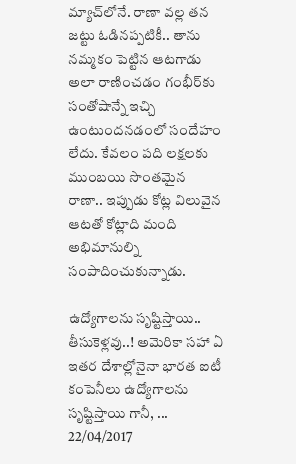మ్యాచ్‌లోనే. రాణా వల్ల తన జట్టు ఓడినప్పటికీ.. తాను నమ్మకం పెట్టిన ఆటగాడు అలా రాణించడం గంభీర్‌కు సంతోషాన్నే ఇచ్చి ఉంటుందనడంలో సందేహం లేదు. కేవలం పది లక్షలకు ముంబయి సొంతమైన రాణా.. ఇప్పుడు కోట్ల విలువైన ఆటతో కోట్లాది మంది అభిమానుల్ని సంపాదించుకున్నాడు.

ఉద్యోగాలను సృష్టిస్తాయి.. తీసుకెళ్లవు..! అమెరికా సహా ఏ ఇతర దేశాల్లోనైనా భారత ఐటీ కంపెనీలు ఉద్యోగాలను సృష్టిస్తాయి గానీ, ...
22/04/2017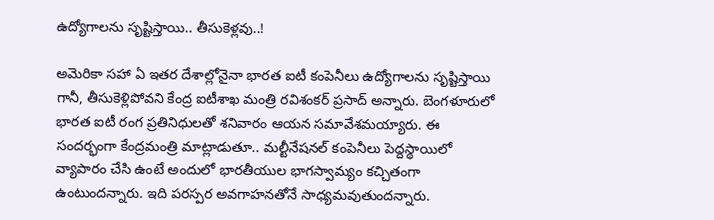ఉద్యోగాలను సృష్టిస్తాయి.. తీసుకెళ్లవు..!

అమెరికా సహా ఏ ఇతర దేశాల్లోనైనా భారత ఐటీ కంపెనీలు ఉద్యోగాలను సృష్టిస్తాయి గానీ, తీసుకెళ్లిపోవని కేంద్ర ఐటీశాఖ మంత్రి రవిశంకర్‌ ప్రసాద్‌ అన్నారు. బెంగళూరులో భారత ఐటీ రంగ ప్రతినిధులతో శనివారం ఆయన సమావేశమయ్యారు. ఈ సందర్భంగా కేంద్రమంత్రి మాట్లాడుతూ.. మల్టీనేషనల్‌ కంపెనీలు పెద్దస్థాయిలో వ్యాపారం చేసి ఉంటే అందులో భారతీయుల భాగస్వామ్యం కచ్చితంగా ఉంటుందన్నారు. ఇది పరస్పర అవగాహనతోనే సాధ్యమవుతుందన్నారు.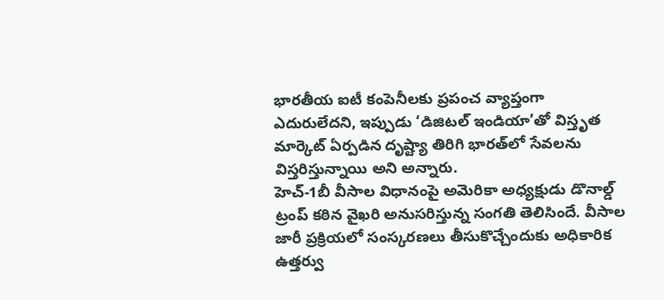భారతీయ ఐటీ కంపెనీలకు ప్రపంచ వ్యాప్తంగా ఎదురులేదని, ఇప్పుడు ‘డిజిటల్‌ ఇండియా’తో విస్తృత మార్కెట్‌ ఏర్పడిన దృష్ట్యా తిరిగి భారత్‌లో సేవలను విస్తరిస్తున్నాయి అని అన్నారు.
హెచ్‌-1బీ వీసాల విధానంపై అమెరికా అధ్యక్షుడు డొనాల్డ్‌ ట్రంప్‌ కఠిన వైఖరి అనుసరిస్తున్న సంగతి తెలిసిందే. వీసాల జారీ ప్రక్రియలో సంస్కరణలు తీసుకొచ్చేందుకు అధికారిక ఉత్తర్వు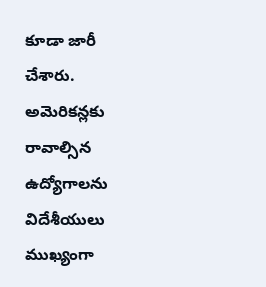కూడా జారీ చేశారు. అమెరికన్లకు రావాల్సిన ఉద్యోగాలను విదేశీయులు ముఖ్యంగా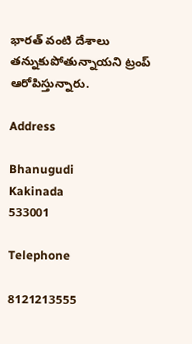భారత్‌ వంటి దేశాలు తన్నుకుపోతున్నాయని ట్రంప్‌ ఆరోపిస్తున్నారు.

Address

Bhanugudi
Kakinada
533001

Telephone

8121213555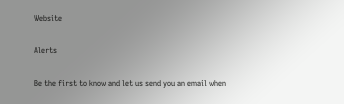Website

Alerts

Be the first to know and let us send you an email when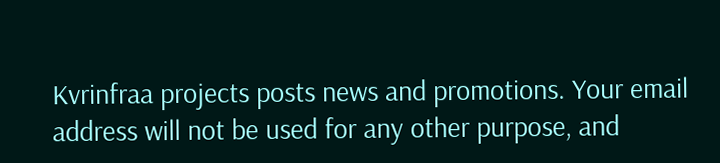Kvrinfraa projects posts news and promotions. Your email address will not be used for any other purpose, and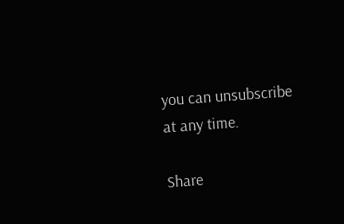you can unsubscribe at any time.

Share